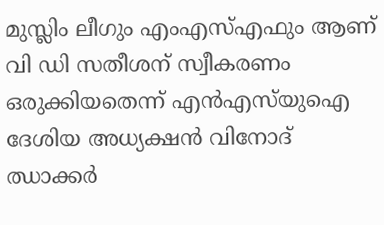മുസ്ലിം ലീഗും എംഎസ്എഫും ആണ് വി ഡി സതീശന് സ്വീകരണം ഒരുക്കിയതെന്ന് എൻഎസ്‍യുഐ ദേശിയ അധ്യക്ഷൻ വിനോദ് ഝാക്കർ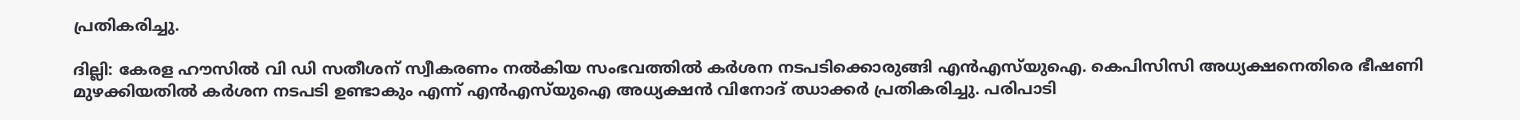പ്രതികരിച്ചു.

ദില്ലി: കേരള ഹൗസിൽ വി ഡി സതീശന് സ്വീകരണം നൽകിയ സംഭവത്തിൽ കർശന നടപടിക്കൊരുങ്ങി എൻഎസ്‍യുഐ. കെപിസിസി അധ്യക്ഷനെതിരെ ഭീഷണി മുഴക്കിയതിൽ കർശന നടപടി ഉണ്ടാകും എന്ന് എൻഎസ്‍യുഐ അധ്യക്ഷൻ വിനോദ് ഝാക്കർ പ്രതികരിച്ചു. പരിപാടി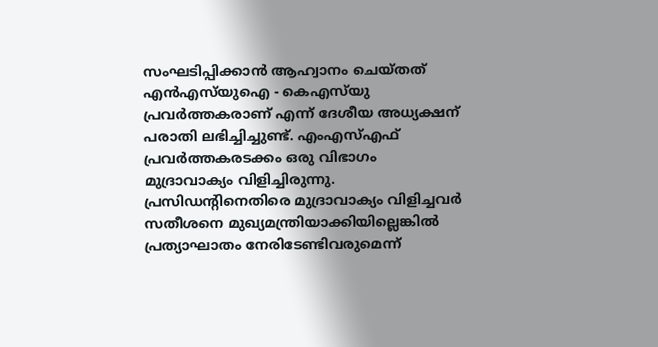സംഘടിപ്പിക്കാൻ ആഹ്വാനം ചെയ്തത് എൻഎസ്‍യുഐ - കെഎസ്‍യു പ്രവർത്തകരാണ് എന്ന് ദേശീയ അധ്യക്ഷന് പരാതി ലഭിച്ചിച്ചുണ്ട്. എംഎസ്എഫ് പ്രവർത്തകരടക്കം ഒരു വിഭാഗം മുദ്രാവാക്യം വിളിച്ചിരുന്നു. പ്രസിഡൻ്റിനെതിരെ മുദ്രാവാക്യം വിളിച്ചവർ സതീശനെ മുഖ്യമന്ത്രിയാക്കിയില്ലെങ്കിൽ പ്രത്യാഘാതം നേരിടേണ്ടിവരുമെന്ന്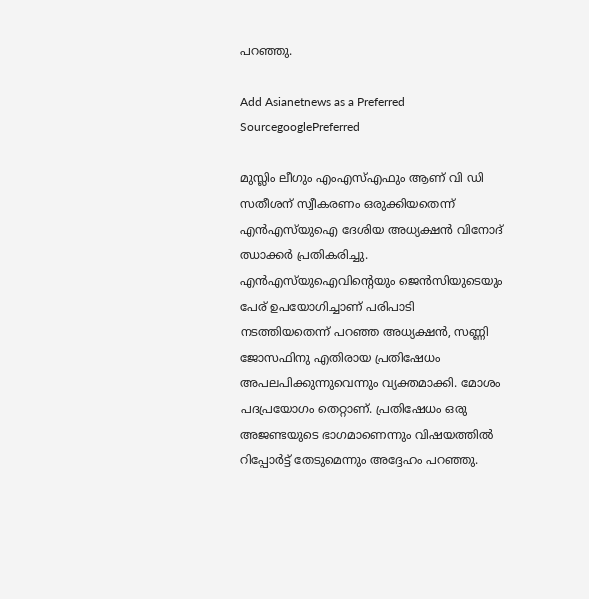പറഞ്ഞു.

Add Asianetnews as a Preferred SourcegooglePreferred

മുസ്ലിം ലീഗും എംഎസ്എഫും ആണ് വി ഡി സതീശന് സ്വീകരണം ഒരുക്കിയതെന്ന് എൻഎസ്‍യുഐ ദേശിയ അധ്യക്ഷൻ വിനോദ് ഝാക്കർ പ്രതികരിച്ചു. എൻഎസ്‍യുഐവിൻ്റെയും ജെൻസിയുടെയും പേര് ഉപയോഗിച്ചാണ് പരിപാടി നടത്തിയതെന്ന് പറഞ്ഞ അധ്യക്ഷൻ, സണ്ണി ജോസഫിനു എതിരായ പ്രതിഷേധം അപലപിക്കുന്നുവെന്നും വ്യക്തമാക്കി. മോശം പദപ്രയോഗം തെറ്റാണ്. പ്രതിഷേധം ഒരു അജണ്ടയുടെ ഭാഗമാണെന്നും വിഷയത്തിൽ റിപ്പോർട്ട് തേടുമെന്നും അദ്ദേഹം പറഞ്ഞു.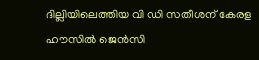ദില്ലിയിലെത്തിയ വി ഡി സതീശന് കേരള ഹൗസിൽ ജെൻസി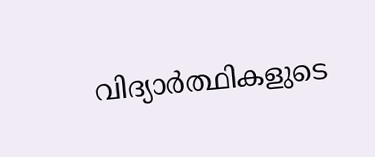വിദ്യാർത്ഥികളുടെ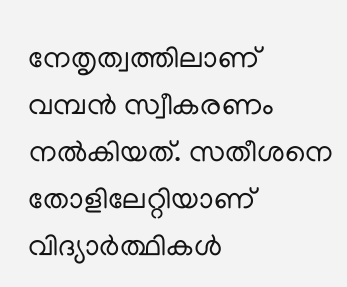നേതൃത്വത്തിലാണ് വമ്പൻ സ്വീകരണം നൽകിയത്. സതീശനെ തോളിലേറ്റിയാണ് വിദ്യാർത്ഥികൾ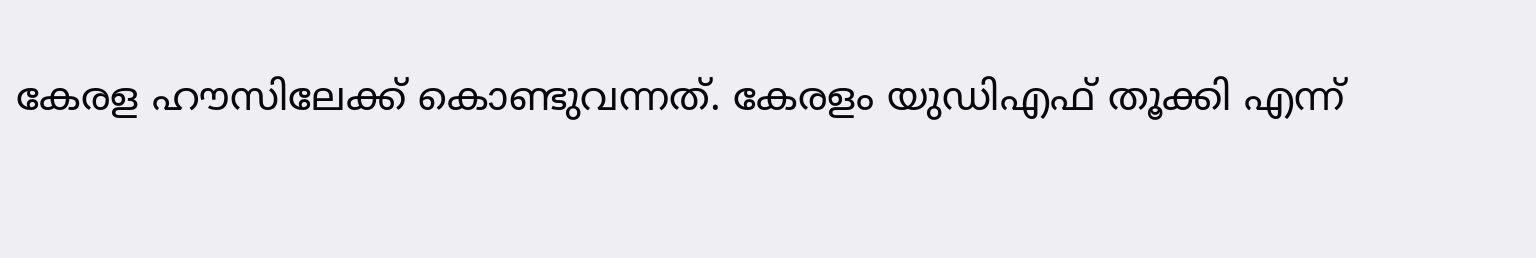കേരള ഹൗസിലേക്ക് കൊണ്ടുവന്നത്. കേരളം യുഡിഎഫ് തൂക്കി എന്ന്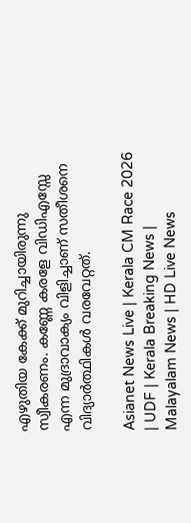എഴുതിയ കേക്ക് മുറിച്ചായിരുന്നു സ്വീകരണം. കണ്ണേ കരളേ വിഡിഎസ്സേ എന്ന മുദ്രാവാക്യം വിളിച്ചാണ് സതീശനെ വിദ്യാർത്ഥികൾ വരവേറ്റത്.

Asianet News Live | Kerala CM Race 2026 | UDF | Kerala Breaking News | Malayalam News | HD Live News